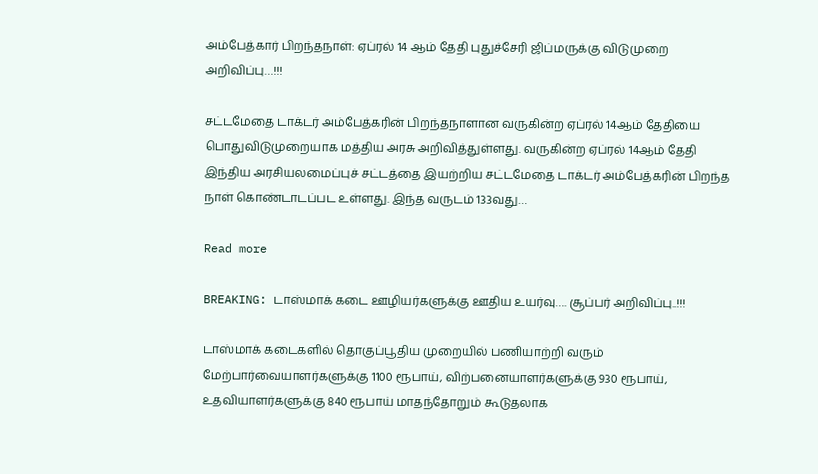அம்பேத்கார் பிறந்தநாள்: ஏப்ரல் 14 ஆம் தேதி புதுச்சேரி ஜிப்மருக்கு விடுமுறை அறிவிப்பு…!!!

சட்டமேதை டாக்டர் அம்பேத்கரின் பிறந்தநாளான வருகின்ற ஏப்ரல் 14ஆம் தேதியை பொதுவிடுமுறையாக மத்திய அரசு அறிவித்துள்ளது. வருகின்ற ஏப்ரல் 14ஆம் தேதி இந்திய அரசியலமைப்புச் சட்டத்தை இயற்றிய சட்டமேதை டாக்டர் அம்பேத்கரின் பிறந்த நாள் கொண்டாடப்பட உள்ளது. இந்த வருடம் 133வது…

Read more

BREAKING: டாஸ்மாக் கடை ஊழியர்களுக்கு ஊதிய உயர்வு…. சூப்பர் அறிவிப்பு..!!!

டாஸ்மாக் கடைகளில் தொகுப்பூதிய முறையில் பணியாற்றி வரும் மேற்பார்வையாளர்களுக்கு 1100 ரூபாய், விற்பனையாளர்களுக்கு 930 ரூபாய், உதவியாளர்களுக்கு 840 ரூபாய் மாதந்தோறும் கூடுதலாக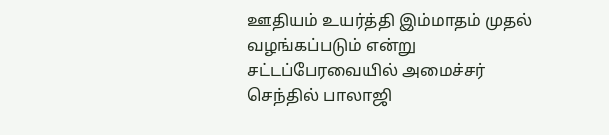ஊதியம் உயர்த்தி இம்மாதம் முதல் வழங்கப்படும் என்று சட்டப்பேரவையில் அமைச்சர் செந்தில் பாலாஜி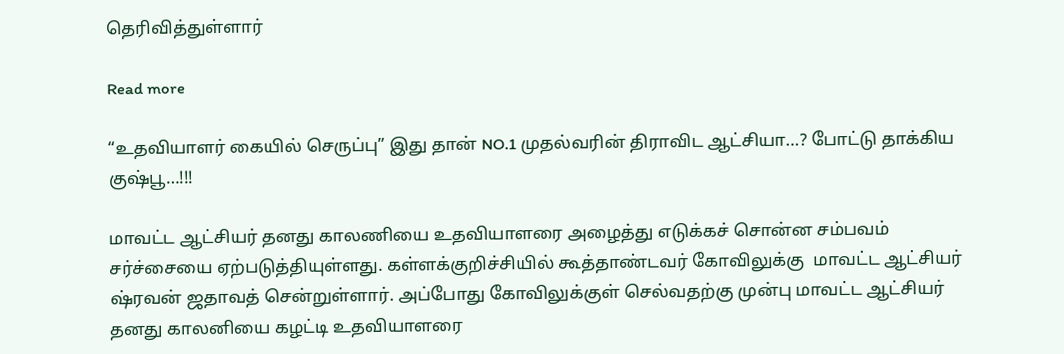தெரிவித்துள்ளார்

Read more

“உதவியாளர் கையில் செருப்பு” இது தான் NO.1 முதல்வரின் திராவிட ஆட்சியா…? போட்டு தாக்கிய குஷ்பூ…!!!

மாவட்ட ஆட்சியர் தனது காலணியை உதவியாளரை அழைத்து எடுக்கச் சொன்ன சம்பவம் சர்ச்சையை ஏற்படுத்தியுள்ளது. கள்ளக்குறிச்சியில் கூத்தாண்டவர் கோவிலுக்கு  மாவட்ட ஆட்சியர் ஷ்ரவன் ஜதாவத் சென்றுள்ளார். அப்போது கோவிலுக்குள் செல்வதற்கு முன்பு மாவட்ட ஆட்சியர் தனது காலனியை கழட்டி உதவியாளரை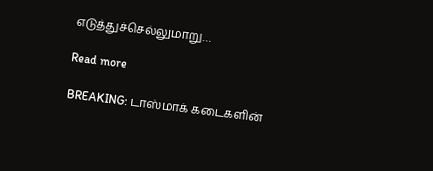எடுத்துச்செல்லுமாறு…

Read more

BREAKING: டாஸ்மாக் கடைகளின்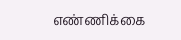எண்ணிக்கை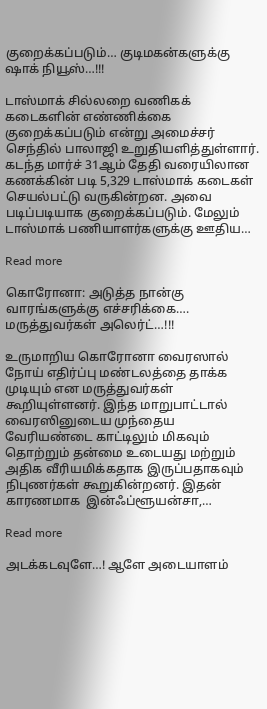குறைக்கப்படும்… குடிமகன்களுக்கு ஷாக் நியூஸ்…!!!

டாஸ்மாக் சில்லறை வணிகக் கடைகளின் எண்ணிக்கை குறைக்கப்படும் என்று அமைச்சர் செந்தில் பாலாஜி உறுதியளித்துள்ளார். கடந்த மார்ச் 31ஆம் தேதி வரையிலான கணக்கின் படி 5,329 டாஸ்மாக் கடைகள் செயல்பட்டு வருகின்றன. அவை படிப்படியாக குறைக்கப்படும். மேலும் டாஸ்மாக் பணியாளர்களுக்கு ஊதிய…

Read more

கொரோனா: அடுத்த நான்கு வாரங்களுக்கு எச்சரிக்கை…. மருத்துவர்கள் அலெர்ட்…!!!

உருமாறிய கொரோனா வைரஸால் நோய் எதிர்ப்பு மண்டலத்தை தாக்க முடியும் என மருத்துவர்கள் கூறியுள்ளனர். இந்த மாறுபாட்டால் வைரஸினுடைய முந்தைய வேரியண்டை காட்டிலும் மிகவும் தொற்றும் தன்மை உடையது மற்றும் அதிக வீரியமிக்கதாக இருப்பதாகவும் நிபுணர்கள் கூறுகின்றனர். இதன் காரணமாக  இன்ஃப்ளூயன்சா,…

Read more

அடக்கடவுளே…! ஆளே அடையாளம்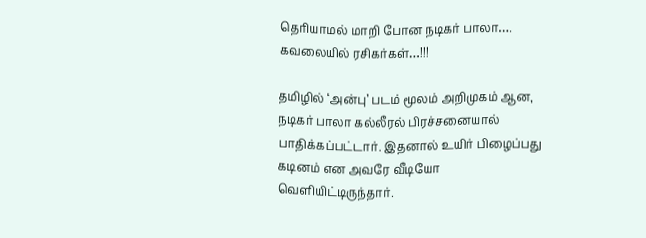தெரியாமல் மாறி போன நடிகர் பாலா…. கவலையில் ரசிகர்கள்…!!!

தமிழில் ‘அன்பு’ படம் மூலம் அறிமுகம் ஆன, நடிகர் பாலா கல்லீரல் பிரச்சனையால் பாதிக்கப்பட்டார். இதனால் உயிர் பிழைப்பது கடினம் என அவரே வீடியோ வெளியிட்டிருந்தார்.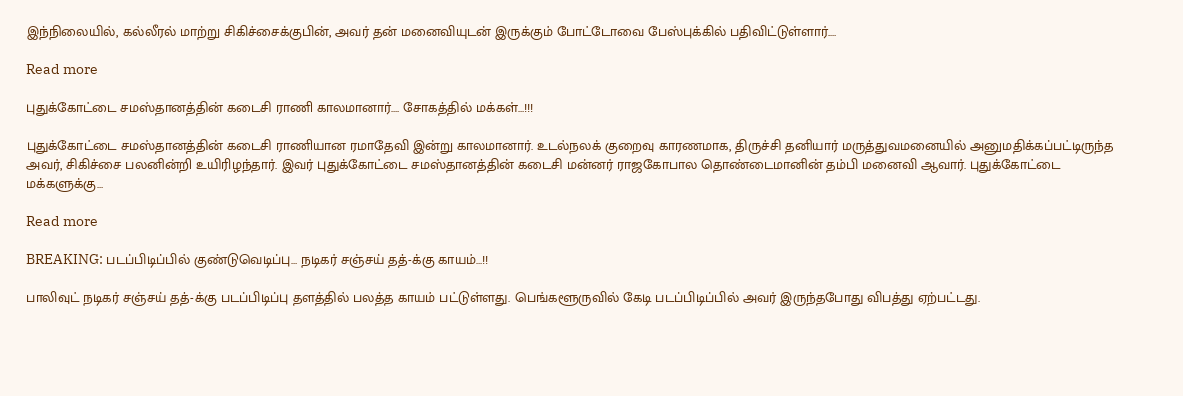இந்நிலையில், கல்லீரல் மாற்று சிகிச்சைக்குபின், அவர் தன் மனைவியுடன் இருக்கும் போட்டோவை பேஸ்புக்கில் பதிவிட்டுள்ளார்.…

Read more

புதுக்கோட்டை சமஸ்தானத்தின் கடைசி ராணி காலமானார்…. சோகத்தில் மக்கள்…!!!

புதுக்கோட்டை சமஸ்தானத்தின் கடைசி ராணியான ரமாதேவி இன்று காலமானார். உடல்நலக் குறைவு காரணமாக, திருச்சி தனியார் மருத்துவமனையில் அனுமதிக்கப்பட்டிருந்த அவர், சிகிச்சை பலனின்றி உயிரிழந்தார். இவர் புதுக்கோட்டை சமஸ்தானத்தின் கடைசி மன்னர் ராஜகோபால தொண்டைமானின் தம்பி மனைவி ஆவார். புதுக்கோட்டை மக்களுக்கு…

Read more

BREAKING: படப்பிடிப்பில் குண்டுவெடிப்பு… நடிகர் சஞ்சய் தத்-க்கு காயம்…!!

பாலிவுட் நடிகர் சஞ்சய் தத்-க்கு படப்பிடிப்பு தளத்தில் பலத்த காயம் பட்டுள்ளது. பெங்களூருவில் கேடி படப்பிடிப்பில் அவர் இருந்தபோது விபத்து ஏற்பட்டது.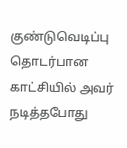குண்டுவெடிப்பு தொடர்பான காட்சியில் அவர் நடித்தபோது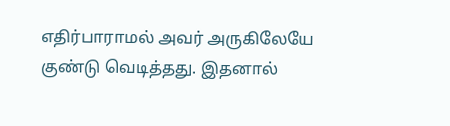எதிர்பாராமல் அவர் அருகிலேயே குண்டு வெடித்தது. இதனால்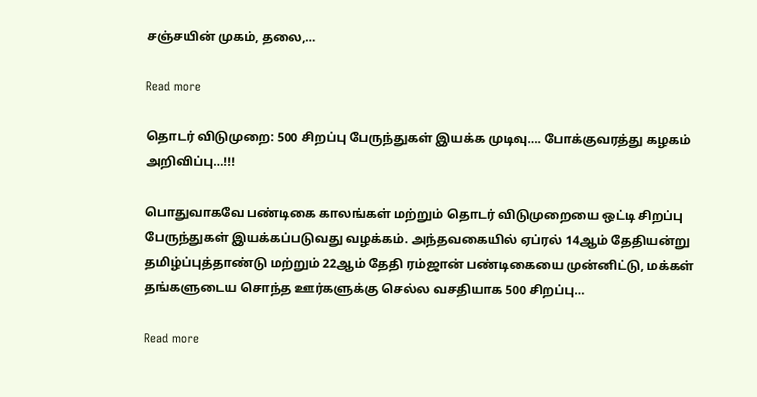சஞ்சயின் முகம், தலை,…

Read more

தொடர் விடுமுறை: 500 சிறப்பு பேருந்துகள் இயக்க முடிவு…. போக்குவரத்து கழகம் அறிவிப்பு…!!!

பொதுவாகவே பண்டிகை காலங்கள் மற்றும் தொடர் விடுமுறையை ஒட்டி சிறப்பு பேருந்துகள் இயக்கப்படுவது வழக்கம். அந்தவகையில் ஏப்ரல் 14ஆம் தேதியன்று தமிழ்ப்புத்தாண்டு மற்றும் 22ஆம் தேதி ரம்ஜான் பண்டிகையை முன்னிட்டு, மக்கள் தங்களுடைய சொந்த ஊர்களுக்கு செல்ல வசதியாக 500 சிறப்பு…

Read more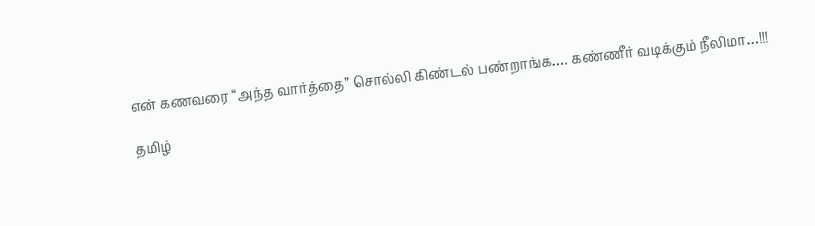என் கணவரை “அந்த வார்த்தை” சொல்லி கிண்டல் பண்றாங்க…. கண்ணீர் வடிக்கும் நீலிமா…!!!

தமிழ்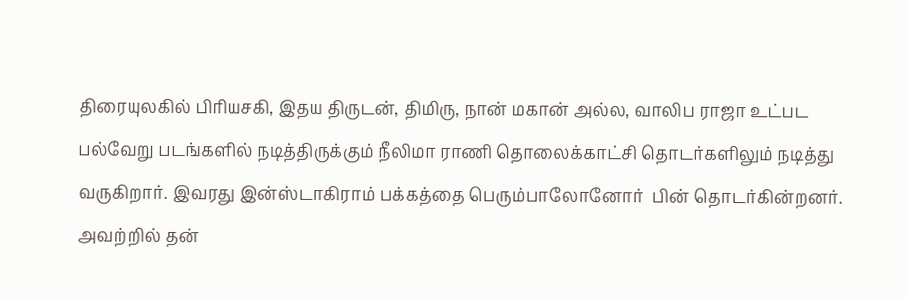திரையுலகில் பிரியசகி, இதய திருடன், திமிரு, நான் மகான் அல்ல, வாலிப ராஜா உட்பட பல்வேறு படங்களில் நடித்திருக்கும் நீலிமா ராணி தொலைக்காட்சி தொடர்களிலும் நடித்து வருகிறார். இவரது இன்ஸ்டாகிராம் பக்கத்தை பெரும்பாலோனோர்  பின் தொடர்கின்றனர். அவற்றில் தன்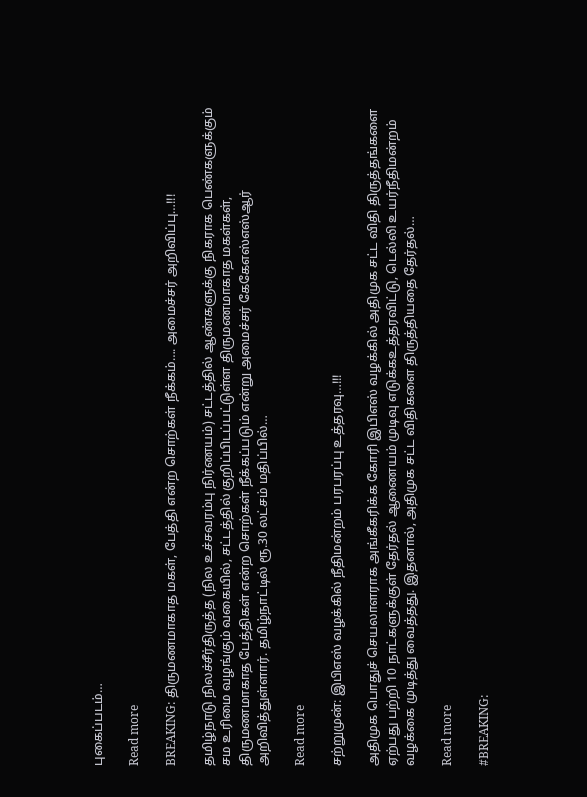புகைப்படம்…

Read more

BREAKING: திருமணமாகாத மகள், பேத்தி என்ற சொற்கள் நீக்கம்…. அமைச்சர் அறிவிப்பு…!!!

தமிழ்நாடு நிலச்சீர்திருத்த (நில உச்சவரம்பு நிர்ணயம்) சட்டத்தில் ஆண்களுக்கு நிகராக பெண்களுக்கும் சம உரிமை வழங்கும் வகையில், சட்டத்தில் குறிப்பிடப்பட்டுள்ள திருமணமாகாத மகள்கள், திருமணமாகாத பேத்திகள் என்ற சொற்கள் நீக்கப்படும் என்று அமைச்சர் கேகேஎஸ்எஸ்ஆர் அறிவித்துள்ளார். தமிழ்நாட்டில் ரூ.30 லட்சம் மதிப்பில்…

Read more

சற்றுமுன்: இபிஎஸ் வழக்கில் நீதிமன்றம் பரபரப்பு உத்தரவு…!!!

அதிமுக பொதுச் செயலாளராக அங்கீகரிக்க கோரி இபிஎஸ் வழக்கில் அதிமுக சட்ட விதி திருத்தங்களை ஏற்பது பற்றி 10 நாட்களுக்குள் தேர்தல் ஆணையம் முடிவு எடுக்கஉத்தரவிட்டு, டெல்லி உயர்நீதிமன்றம் வழக்கை முடித்து வைத்தது. இதனால், அதிமுக சட்ட விதிகளை திருத்தியதை தேர்தல்…

Read more

#BREAKING: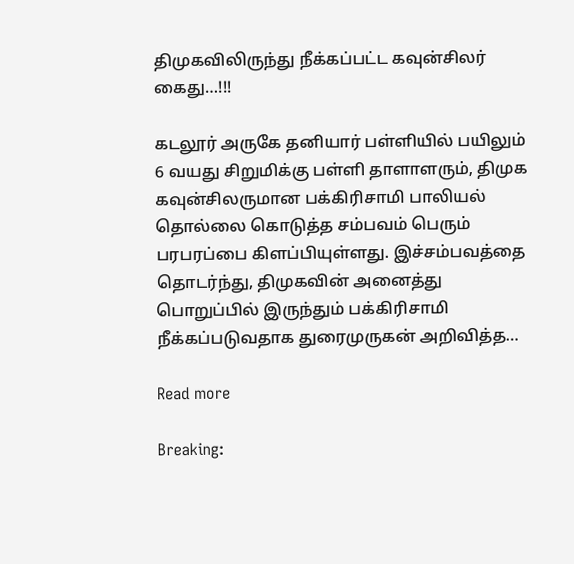திமுகவிலிருந்து நீக்கப்பட்ட கவுன்சிலர் கைது…!!!

கடலூர் அருகே தனியார் பள்ளியில் பயிலும் 6 வயது சிறுமிக்கு பள்ளி தாளாளரும், திமுக கவுன்சிலருமான பக்கிரிசாமி பாலியல் தொல்லை கொடுத்த சம்பவம் பெரும் பரபரப்பை கிளப்பியுள்ளது. இச்சம்பவத்தை தொடர்ந்து, திமுகவின் அனைத்து பொறுப்பில் இருந்தும் பக்கிரிசாமி நீக்கப்படுவதாக துரைமுருகன் அறிவித்த…

Read more

Breaking: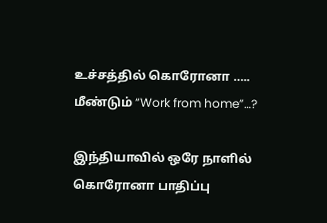உச்சத்தில் கொரோனா ….. மீண்டும் “Work from home”…?

இந்தியாவில் ஒரே நாளில் கொரோனா பாதிப்பு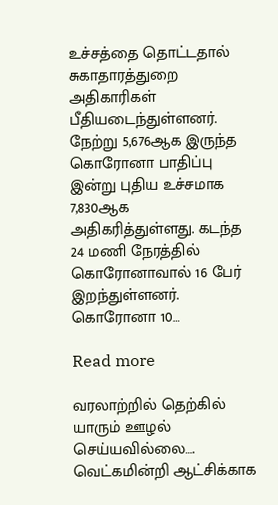உச்சத்தை தொட்டதால் சுகாதாரத்துறை அதிகாரிகள் பீதியடைந்துள்ளனர். நேற்று 5,676ஆக இருந்த கொரோனா பாதிப்பு இன்று புதிய உச்சமாக 7,830ஆக அதிகரித்துள்ளது. கடந்த 24 மணி நேரத்தில் கொரோனாவால் 16 பேர் இறந்துள்ளனர். கொரோனா 10…

Read more

வரலாற்றில் தெற்கில் யாரும் ஊழல் செய்யவில்லை…. வெட்கமின்றி ஆட்சிக்காக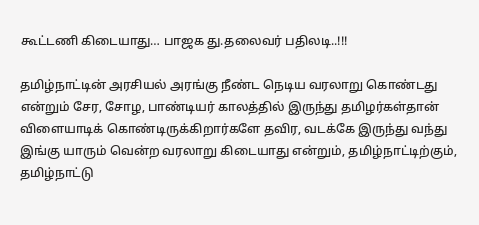கூட்டணி கிடையாது… பாஜக து.தலைவர் பதிலடி..!!!

தமிழ்நாட்டின் அரசியல் அரங்கு நீண்ட நெடிய வரலாறு கொண்டது என்றும் சேர, சோழ, பாண்டியர் காலத்தில் இருந்து தமிழர்கள்தான் விளையாடிக் கொண்டிருக்கிறார்களே தவிர, வடக்கே இருந்து வந்து இங்கு யாரும் வென்ற வரலாறு கிடையாது என்றும், தமிழ்நாட்டிற்கும், தமிழ்நாட்டு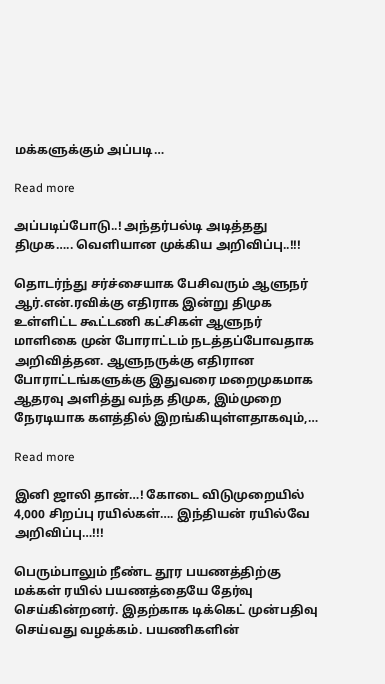மக்களுக்கும் அப்படி…

Read more

அப்படிப்போடு..! அந்தர்பல்டி அடித்தது திமுக….. வெளியான முக்கிய அறிவிப்பு..!!!

தொடர்ந்து சர்ச்சையாக பேசிவரும் ஆளுநர் ஆர்.என்.ரவிக்கு எதிராக இன்று திமுக உள்ளிட்ட கூட்டணி கட்சிகள் ஆளுநர் மாளிகை முன் போராட்டம் நடத்தப்போவதாக அறிவித்தன. ஆளுநருக்கு எதிரான போராட்டங்களுக்கு இதுவரை மறைமுகமாக ஆதரவு அளித்து வந்த திமுக, இம்முறை நேரடியாக களத்தில் இறங்கியுள்ளதாகவும்,…

Read more

இனி ஜாலி தான்…! கோடை விடுமுறையில் 4,000 சிறப்பு ரயில்கள்…. இந்தியன் ரயில்வே அறிவிப்பு…!!!

பெரும்பாலும் நீண்ட தூர பயணத்திற்கு மக்கள் ரயில் பயணத்தையே தேர்வு செய்கின்றனர். இதற்காக டிக்கெட் முன்பதிவு செய்வது வழக்கம். பயணிகளின்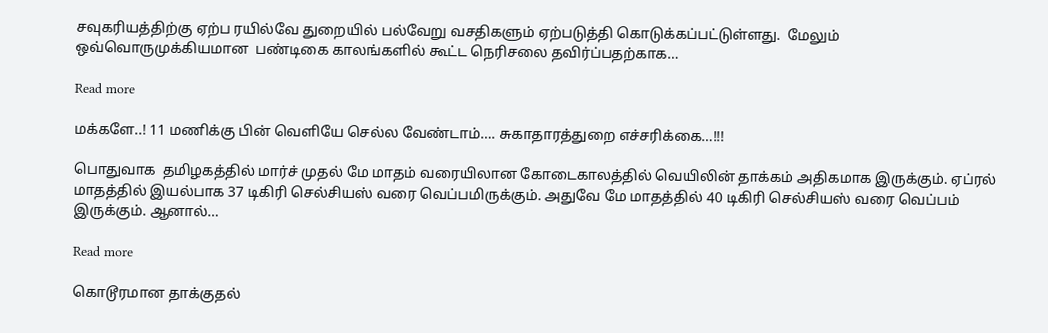சவுகரியத்திற்கு ஏற்ப ரயில்வே துறையில் பல்வேறு வசதிகளும் ஏற்படுத்தி கொடுக்கப்பட்டுள்ளது.  மேலும் ஒவ்வொருமுக்கியமான  பண்டிகை காலங்களில் கூட்ட நெரிசலை தவிர்ப்பதற்காக…

Read more

மக்களே..! 11 மணிக்கு பின் வெளியே செல்ல வேண்டாம்…. சுகாதாரத்துறை எச்சரிக்கை…!!!

பொதுவாக  தமிழகத்தில் மார்ச் முதல் மே மாதம் வரையிலான கோடைகாலத்தில் வெயிலின் தாக்கம் அதிகமாக இருக்கும். ஏப்ரல் மாதத்தில் இயல்பாக 37 டிகிரி செல்சியஸ் வரை வெப்பமிருக்கும். அதுவே மே மாதத்தில் 40 டிகிரி செல்சியஸ் வரை வெப்பம் இருக்கும். ஆனால்…

Read more

கொடூரமான தாக்குதல்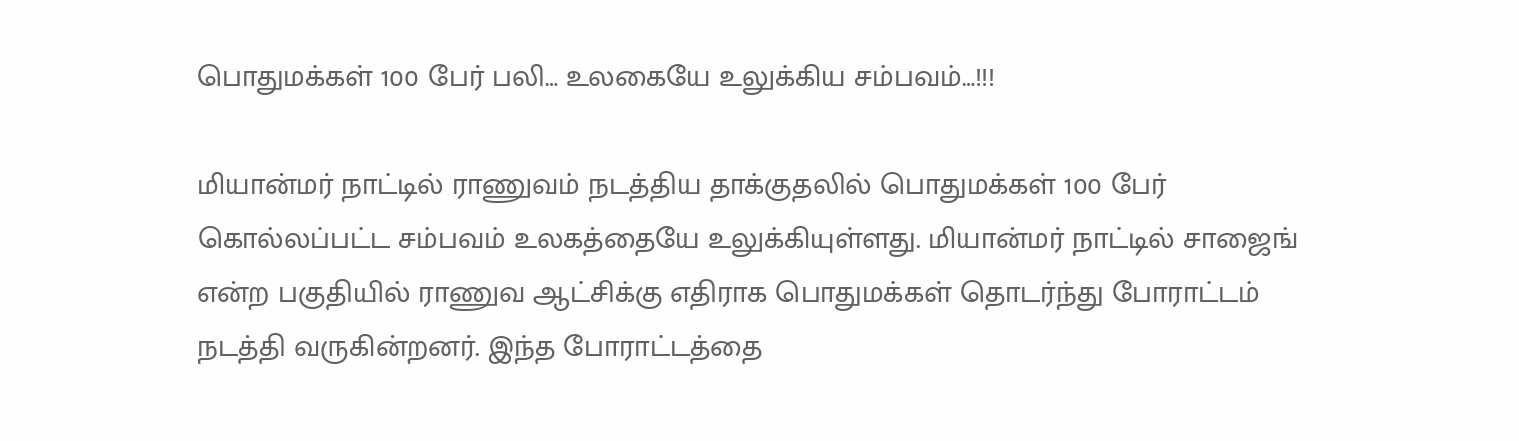பொதுமக்கள் 100 பேர் பலி… உலகையே உலுக்கிய சம்பவம்…!!!

மியான்மர் நாட்டில் ராணுவம் நடத்திய தாக்குதலில் பொதுமக்கள் 100 பேர் கொல்லப்பட்ட சம்பவம் உலகத்தையே உலுக்கியுள்ளது. மியான்மர் நாட்டில் சாஜைங் என்ற பகுதியில் ராணுவ ஆட்சிக்கு எதிராக பொதுமக்கள் தொடர்ந்து போராட்டம் நடத்தி வருகின்றனர். இந்த போராட்டத்தை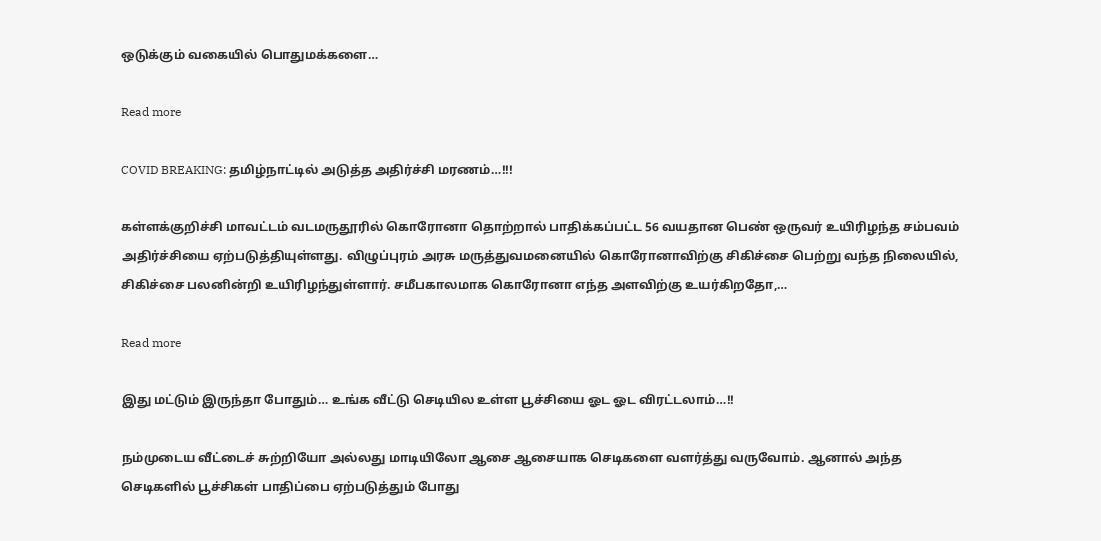ஒடுக்கும் வகையில் பொதுமக்களை…

Read more

COVID BREAKING: தமிழ்நாட்டில் அடுத்த அதிர்ச்சி மரணம்…!!!

கள்ளக்குறிச்சி மாவட்டம் வடமருதூரில் கொரோனா தொற்றால் பாதிக்கப்பட்ட 56 வயதான பெண் ஒருவர் உயிரிழந்த சம்பவம் அதிர்ச்சியை ஏற்படுத்தியுள்ளது. விழுப்புரம் அரசு மருத்துவமனையில் கொரோனாவிற்கு சிகிச்சை பெற்று வந்த நிலையில், சிகிச்சை பலனின்றி உயிரிழந்துள்ளார். சமீபகாலமாக கொரோனா எந்த அளவிற்கு உயர்கிறதோ,…

Read more

இது மட்டும் இருந்தா போதும்… உங்க வீட்டு செடியில உள்ள பூச்சியை ஓட ஓட விரட்டலாம்…!!

நம்முடைய வீட்டைச் சுற்றியோ அல்லது மாடியிலோ ஆசை ஆசையாக செடிகளை வளர்த்து வருவோம். ஆனால் அந்த செடிகளில் பூச்சிகள் பாதிப்பை ஏற்படுத்தும் போது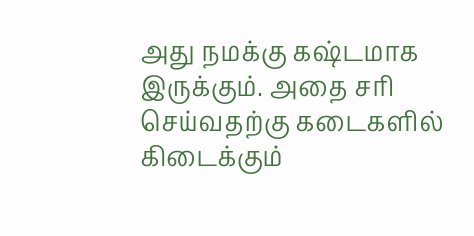அது நமக்கு கஷ்டமாக இருக்கும். அதை சரி செய்வதற்கு கடைகளில் கிடைக்கும்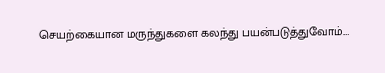செயற்கையான மருந்துகளை கலந்து பயன்படுத்துவோம்.…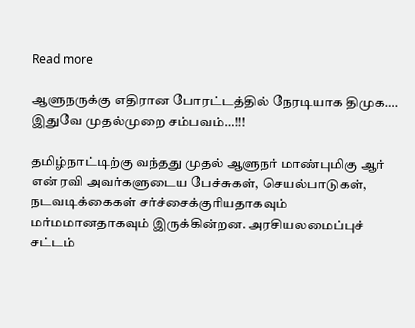Read more

ஆளுநருக்கு எதிரான போரட்டத்தில் நேரடியாக திமுக…. இதுவே முதல்முறை சம்பவம்…!!!

தமிழ்நாட்டிற்கு வந்தது முதல் ஆளுநர் மாண்புமிகு ஆர் என் ரவி அவர்களுடைய பேச்சுகள், செயல்பாடுகள், நடவடிக்கைகள் சர்ச்சைக்குரியதாகவும் மர்மமானதாகவும் இருக்கின்றன. அரசியலமைப்புச் சட்டம்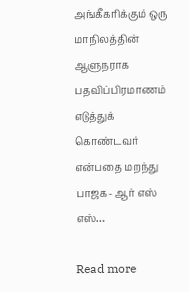அங்கீகரிக்கும் ஒரு மாநிலத்தின் ஆளுநராக பதவிப்பிரமாணம் எடுத்துக் கொண்டவர் என்பதை மறந்து பாஜக- ஆர் எஸ் எஸ்…

Read more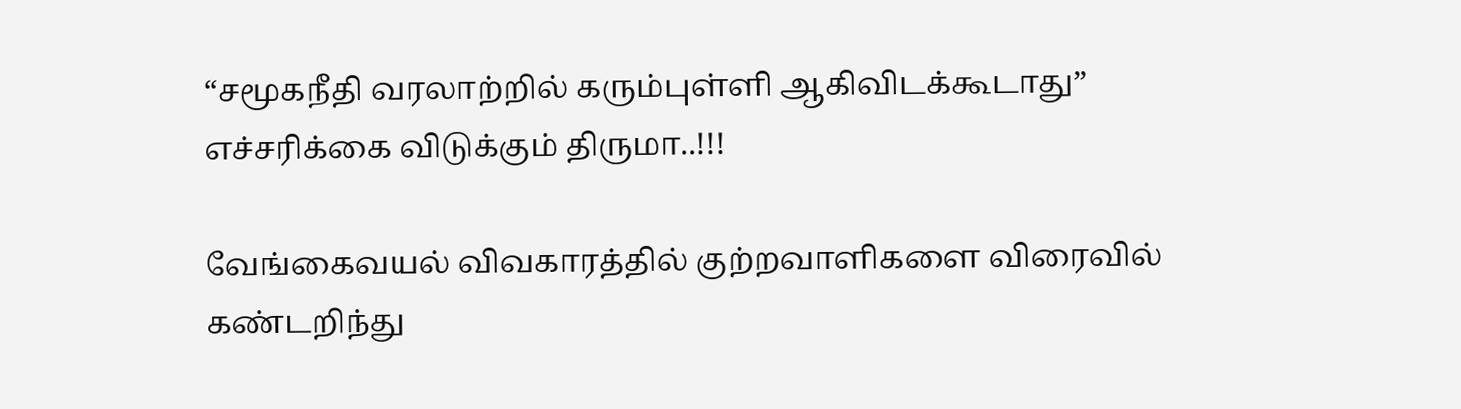“சமூகநீதி வரலாற்றில் கரும்புள்ளி ஆகிவிடக்கூடாது” எச்சரிக்கை விடுக்கும் திருமா..!!!

வேங்கைவயல் விவகாரத்தில் குற்றவாளிகளை விரைவில் கண்டறிந்து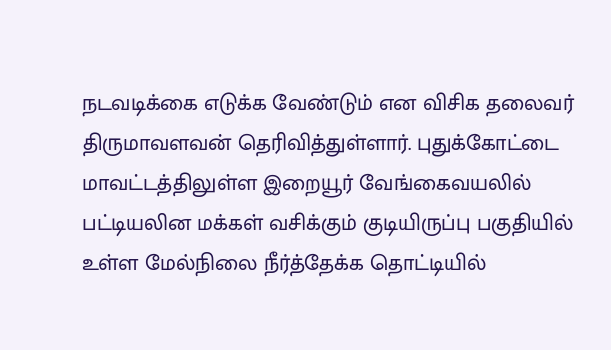நடவடிக்கை எடுக்க வேண்டும் என விசிக தலைவர் திருமாவளவன் தெரிவித்துள்ளார். புதுக்கோட்டை மாவட்டத்திலுள்ள இறையூர் வேங்கைவயலில் பட்டியலின மக்கள் வசிக்கும் குடியிருப்பு பகுதியில் உள்ள மேல்நிலை நீர்த்தேக்க தொட்டியில்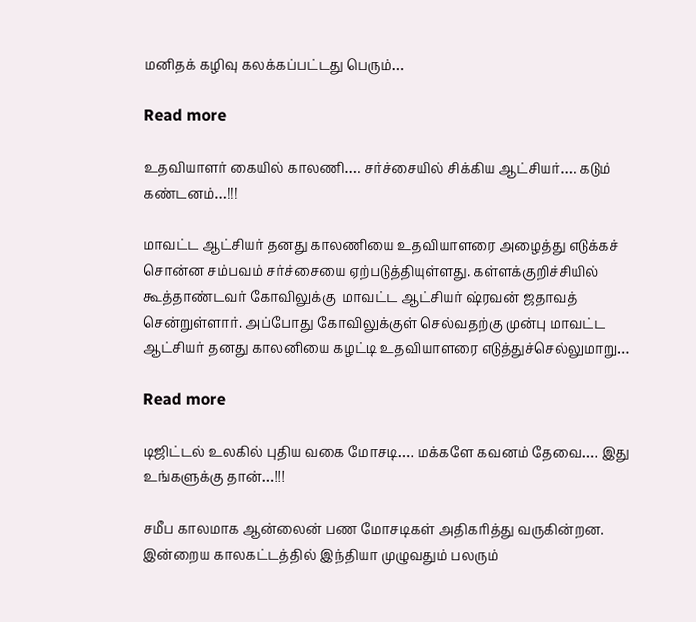மனிதக் கழிவு கலக்கப்பட்டது பெரும்…

Read more

உதவியாளர் கையில் காலணி…. சர்ச்சையில் சிக்கிய ஆட்சியர்…. கடும் கண்டனம்…!!!

மாவட்ட ஆட்சியர் தனது காலணியை உதவியாளரை அழைத்து எடுக்கச் சொன்ன சம்பவம் சர்ச்சையை ஏற்படுத்தியுள்ளது. கள்ளக்குறிச்சியில் கூத்தாண்டவர் கோவிலுக்கு  மாவட்ட ஆட்சியர் ஷ்ரவன் ஜதாவத் சென்றுள்ளார். அப்போது கோவிலுக்குள் செல்வதற்கு முன்பு மாவட்ட ஆட்சியர் தனது காலனியை கழட்டி உதவியாளரை எடுத்துச்செல்லுமாறு…

Read more

டிஜிட்டல் உலகில் புதிய வகை மோசடி…. மக்களே கவனம் தேவை…. இது உங்களுக்கு தான்…!!!

சமீப காலமாக ஆன்லைன் பண மோசடிகள் அதிகரித்து வருகின்றன. இன்றைய காலகட்டத்தில் இந்தியா முழுவதும் பலரும்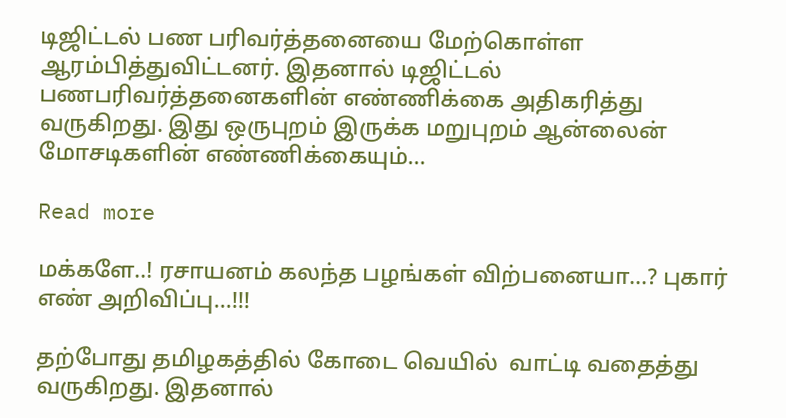டிஜிட்டல் பண பரிவர்த்தனையை மேற்கொள்ள ஆரம்பித்துவிட்டனர். இதனால் டிஜிட்டல் பணபரிவர்த்தனைகளின் எண்ணிக்கை அதிகரித்து வருகிறது. இது ஒருபுறம் இருக்க மறுபுறம் ஆன்லைன் மோசடிகளின் எண்ணிக்கையும்…

Read more

மக்களே..! ரசாயனம் கலந்த பழங்கள் விற்பனையா…? புகார் எண் அறிவிப்பு…!!!

தற்போது தமிழகத்தில் கோடை வெயில்  வாட்டி வதைத்து வருகிறது. இதனால்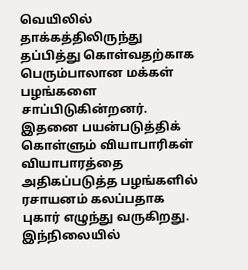வெயிலில் தாக்கத்திலிருந்து தப்பித்து கொள்வதற்காக பெரும்பாலான மக்கள்  பழங்களை சாப்பிடுகின்றனர். இதனை பயன்படுத்திக் கொள்ளும் வியாபாரிகள் வியாபாரத்தை அதிகப்படுத்த பழங்களில் ரசாயனம் கலப்பதாக புகார் எழுந்து வருகிறது. இந்நிலையில்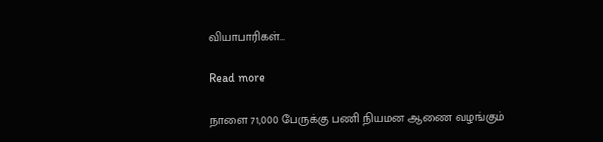வியாபாரிகள்…

Read more

நாளை 71,000 பேருக்கு பணி நியமன ஆணை வழங்கும்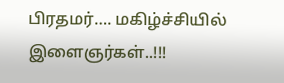பிரதமர்…. மகிழ்ச்சியில் இளைஞர்கள்..!!!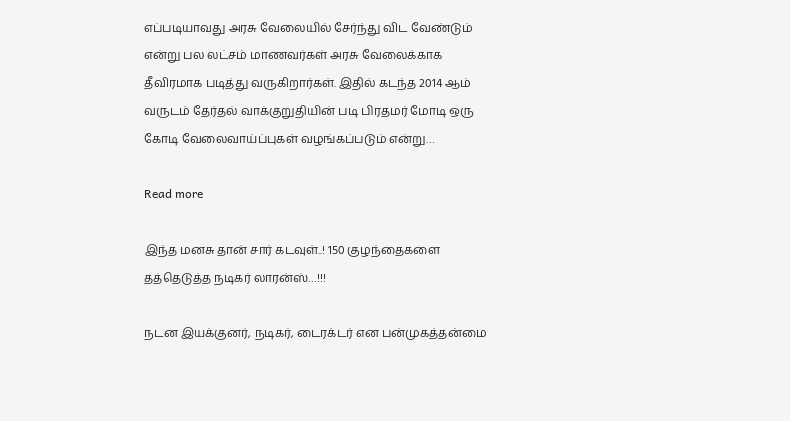எப்படியாவது அரசு வேலையில் சேர்ந்து விட வேண்டும் என்று பல லட்சம் மாணவர்கள் அரசு வேலைக்காக தீவிரமாக படித்து வருகிறார்கள். இதில் கடந்த 2014 ஆம் வருடம் தேர்தல் வாக்குறுதியின் படி பிரதமர் மோடி ஒரு கோடி வேலைவாய்ப்புகள் வழங்கப்படும் என்று…

Read more

இந்த மனசு தான் சார் கடவுள்..! 150 குழந்தைகளை தத்தெடுத்த நடிகர் லாரன்ஸ்…!!!

நடன இயக்குனர், நடிகர், டைரக்டர் என பன்முகத்தன்மை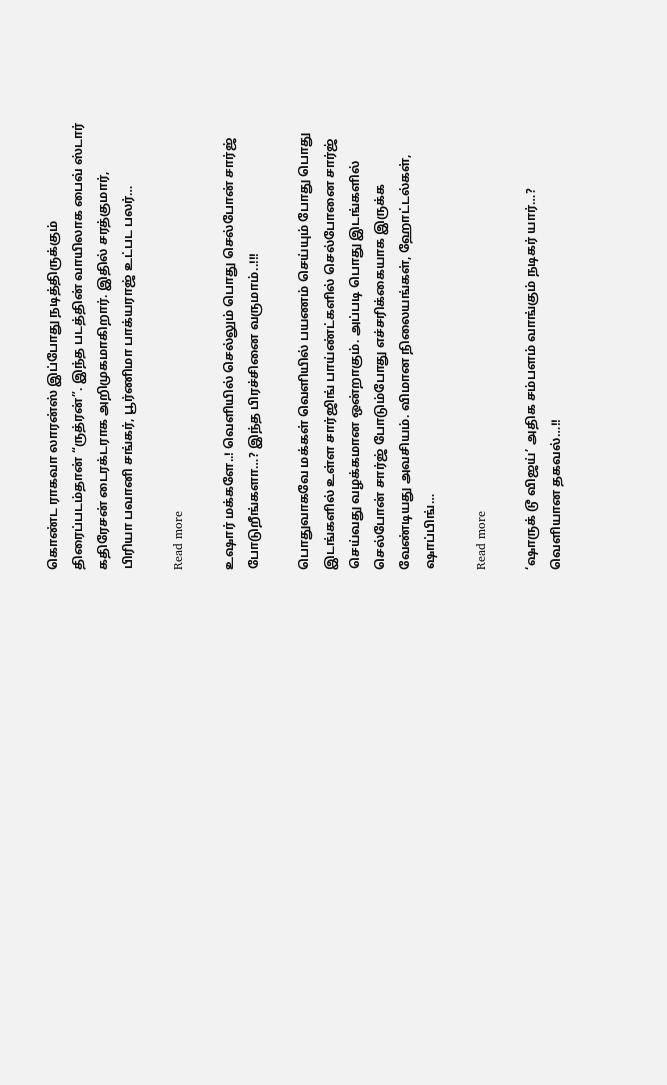கொண்ட ராகவா லாரன்ஸ் இப்போது நடித்திருக்கும் திரைப்படம்தான் “ருத்ரன்”. இந்த படத்தின் வாயிலாக பைவ் ஸ்டார் கதிரேசன் டைரக்டராக அறிமுகமாகிறார். இதில் சரத்குமார், பிரியா பவானி சங்கர், பூர்ணிமா பாக்யராஜ் உட்பட பலர்…

Read more

உஷார் மக்களே..! வெளியில் செல்லும் பொது செல்போன் சார்ஜ் போடுறீங்களா…? இந்த பிரச்சினை வருமாம்..!!!

பொதுவாகவே மக்கள் வெளியில் பயணம் செய்யும் போது பொது இடங்களில் உள்ள சார்ஜிங் பாய்ண்ட்களில் செல்போனை சார்ஜ் செய்வது வழக்கமான ஒன்றாகும். அப்படி பொது இடங்களில் செல்போன் சார்ஜ் போடும்போது எச்சரிக்கையாக இருக்க வேண்டியது அவசியம். விமான நிலையங்கள், ஹோட்டல்கள், ஷாப்பிங்…

Read more

‘ஷாருக் டூ விஜய்’ அதிக சம்பளம் வாங்கும் நடிகர் யார்…? வெளியான தகவல்…!!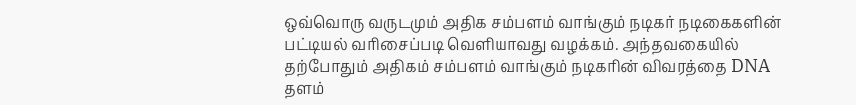ஒவ்வொரு வருடமும் அதிக சம்பளம் வாங்கும் நடிகர் நடிகைகளின் பட்டியல் வரிசைப்படி வெளியாவது வழக்கம். அந்தவகையில் தற்போதும் அதிகம் சம்பளம் வாங்கும் நடிகரின் விவரத்தை DNA தளம்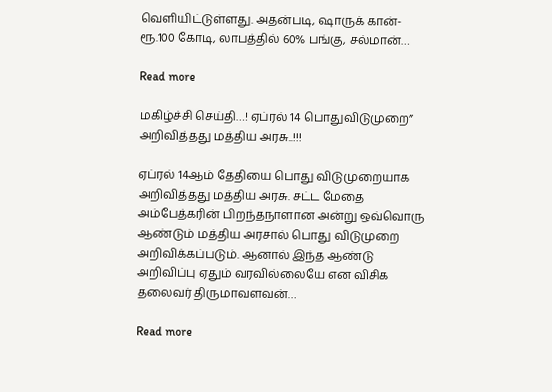வெளியிட்டுள்ளது. அதன்படி, ஷாருக் கான்- ரூ.100 கோடி, லாபத்தில் 60% பங்கு, சல்மான்…

Read more

மகிழ்ச்சி செய்தி…! ஏப்ரல் 14 பொதுவிடுமுறை” அறிவித்தது மத்திய அரசு..!!!

ஏப்ரல் 14ஆம் தேதியை பொது விடுமுறையாக அறிவித்தது மத்திய அரசு. சட்ட மேதை அம்பேத்கரின் பிறந்தநாளான அன்று ஒவ்வொரு ஆண்டும் மத்திய அரசால் பொது விடுமுறை அறிவிக்கப்படும். ஆனால் இந்த ஆண்டு அறிவிப்பு ஏதும் வரவில்லையே என விசிக தலைவர் திருமாவளவன்…

Read more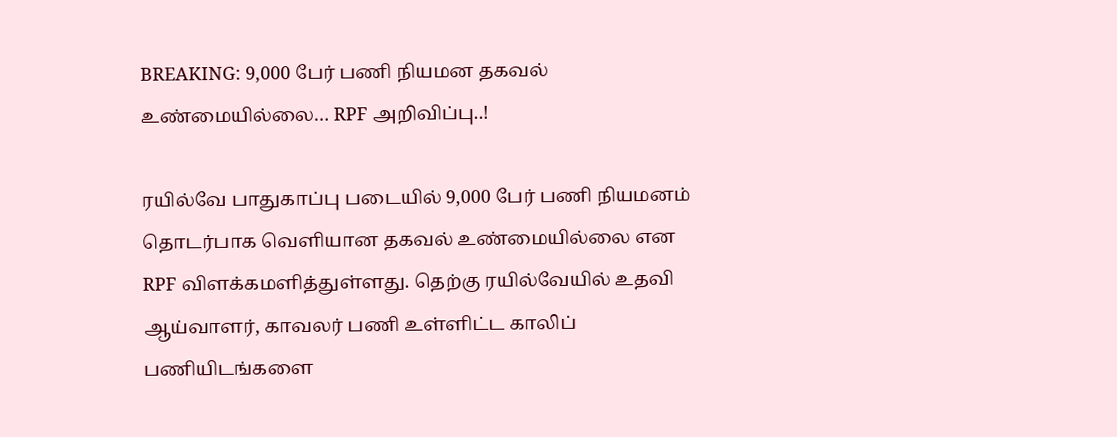BREAKING: 9,000 பேர் பணி நியமன தகவல் உண்மையில்லை… RPF அறிவிப்பு..!

ரயில்வே பாதுகாப்பு படையில் 9,000 பேர் பணி நியமனம் தொடர்பாக வெளியான தகவல் உண்மையில்லை என RPF விளக்கமளித்துள்ளது. தெற்கு ரயில்வேயில் உதவி ஆய்வாளர், காவலர் பணி உள்ளிட்ட காலிப் பணியிடங்களை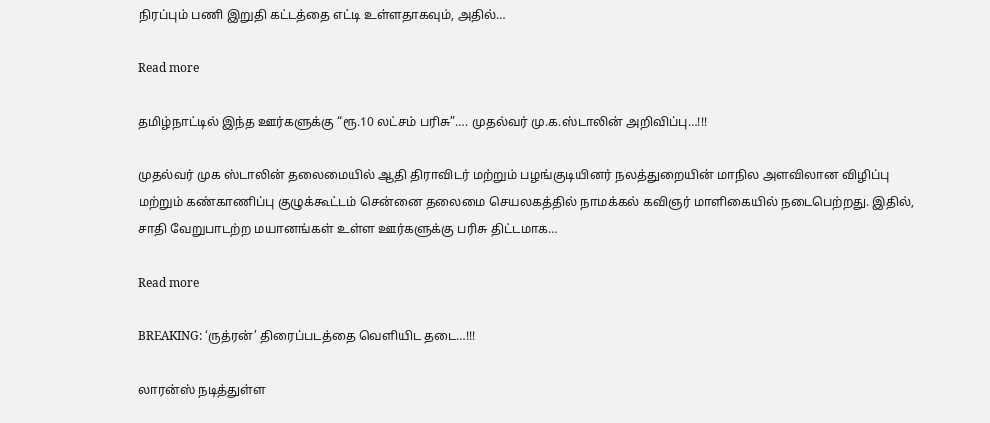நிரப்பும் பணி இறுதி கட்டத்தை எட்டி உள்ளதாகவும், அதில்…

Read more

தமிழ்நாட்டில் இந்த ஊர்களுக்கு “ரூ.10 லட்சம் பரிசு”…. முதல்வர் மு.க.ஸ்டாலின் அறிவிப்பு…!!!

முதல்வர் முக ஸ்டாலின் தலைமையில் ஆதி திராவிடர் மற்றும் பழங்குடியினர் நலத்துறையின் மாநில அளவிலான விழிப்பு மற்றும் கண்காணிப்பு குழுக்கூட்டம் சென்னை தலைமை செயலகத்தில் நாமக்கல் கவிஞர் மாளிகையில் நடைபெற்றது. இதில், சாதி வேறுபாடற்ற மயானங்கள் உள்ள ஊர்களுக்கு பரிசு திட்டமாக…

Read more

BREAKING: ‘ருத்ரன்’ திரைப்படத்தை வெளியிட தடை…!!!

லாரன்ஸ் நடித்துள்ள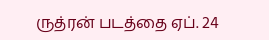ருத்ரன் படத்தை ஏப். 24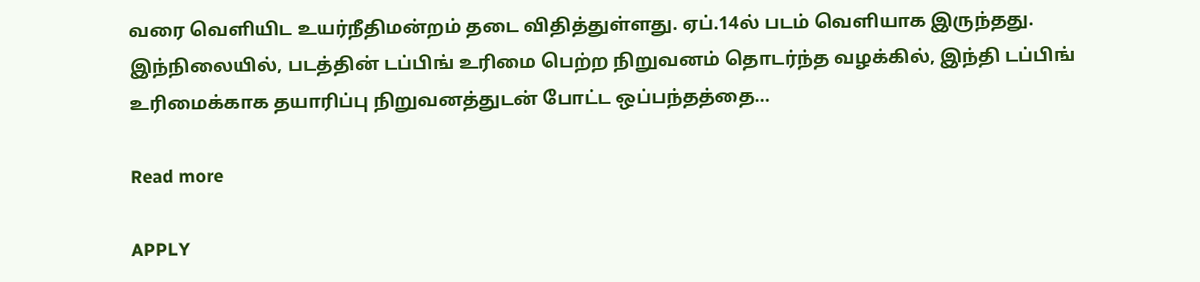வரை வெளியிட உயர்நீதிமன்றம் தடை விதித்துள்ளது. ஏப்.14ல் படம் வெளியாக இருந்தது. இந்நிலையில், படத்தின் டப்பிங் உரிமை பெற்ற நிறுவனம் தொடர்ந்த வழக்கில், இந்தி டப்பிங் உரிமைக்காக தயாரிப்பு நிறுவனத்துடன் போட்ட ஒப்பந்தத்தை…

Read more

APPLY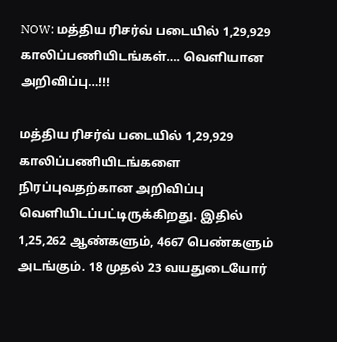NOW: மத்திய ரிசர்வ் படையில் 1,29,929 காலிப்பணியிடங்கள்…. வெளியான அறிவிப்பு…!!!

மத்திய ரிசர்வ் படையில் 1,29,929 காலிப்பணியிடங்களை நிரப்புவதற்கான அறிவிப்பு  வெளியிடப்பட்டிருக்கிறது. இதில் 1,25,262 ஆண்களும், 4667 பெண்களும் அடங்கும். 18 முதல் 23 வயதுடையோர்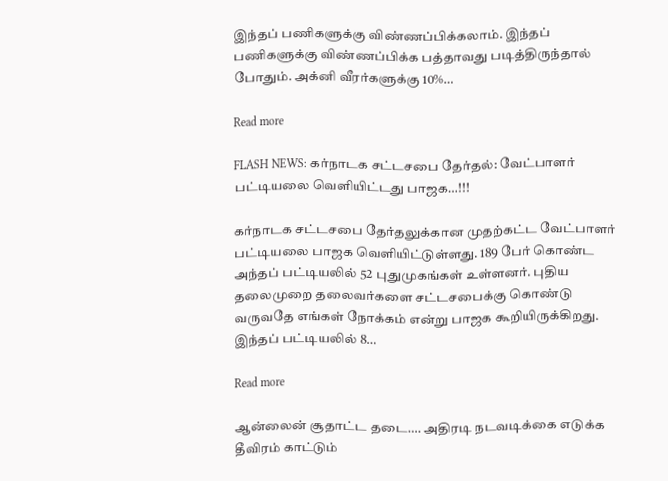இந்தப் பணிகளுக்கு விண்ணப்பிக்கலாம். இந்தப் பணிகளுக்கு விண்ணப்பிக்க பத்தாவது படித்திருந்தால் போதும். அக்னி வீரர்களுக்கு 10%…

Read more

FLASH NEWS: கர்நாடக சட்டசபை தேர்தல்: வேட்பாளர் பட்டியலை வெளியிட்டது பாஜக…!!!

கர்நாடக சட்டசபை தேர்தலுக்கான முதற்கட்ட வேட்பாளர் பட்டியலை பாஜக வெளியிட்டுள்ளது. 189 பேர் கொண்ட அந்தப் பட்டியலில் 52 புதுமுகங்கள் உள்ளனர். புதிய தலைமுறை தலைவர்களை சட்டசபைக்கு கொண்டு வருவதே எங்கள் நோக்கம் என்று பாஜக கூறியிருக்கிறது. இந்தப் பட்டியலில் 8…

Read more

ஆன்லைன் சூதாட்ட தடை…. அதிரடி நடவடிக்கை எடுக்க தீவிரம் காட்டும்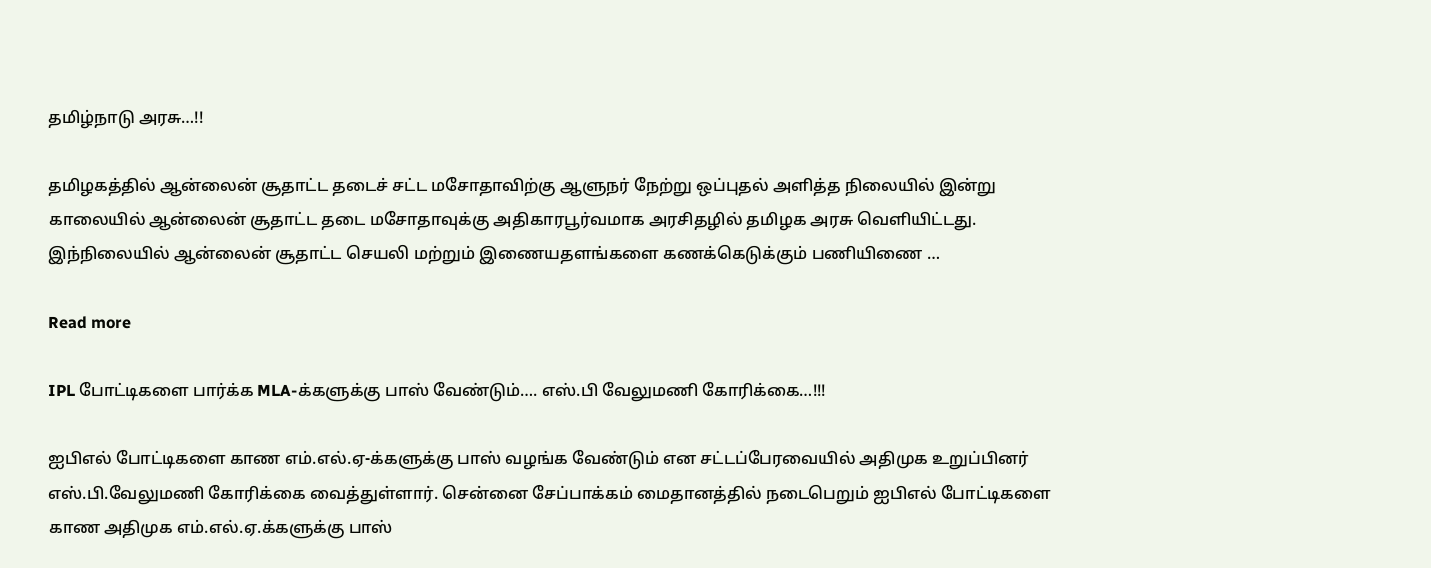தமிழ்நாடு அரசு…!!

தமிழகத்தில் ஆன்லைன் சூதாட்ட தடைச் சட்ட மசோதாவிற்கு ஆளுநர் நேற்று ஒப்புதல் அளித்த நிலையில் இன்று காலையில் ஆன்லைன் சூதாட்ட தடை மசோதாவுக்கு அதிகாரபூர்வமாக அரசிதழில் தமிழக அரசு வெளியிட்டது.  இந்நிலையில் ஆன்லைன் சூதாட்ட செயலி மற்றும் இணையதளங்களை கணக்கெடுக்கும் பணியிணை …

Read more

IPL போட்டிகளை பார்க்க MLA-க்களுக்கு பாஸ் வேண்டும்…. எஸ்.பி வேலுமணி கோரிக்கை…!!!

ஐபிஎல் போட்டிகளை காண எம்.எல்.ஏ-க்களுக்கு பாஸ் வழங்க வேண்டும் என சட்டப்பேரவையில் அதிமுக உறுப்பினர் எஸ்.பி.வேலுமணி கோரிக்கை வைத்துள்ளார். சென்னை சேப்பாக்கம் மைதானத்தில் நடைபெறும் ஐபிஎல் போட்டிகளை காண அதிமுக எம்.எல்.ஏ.க்களுக்கு பாஸ்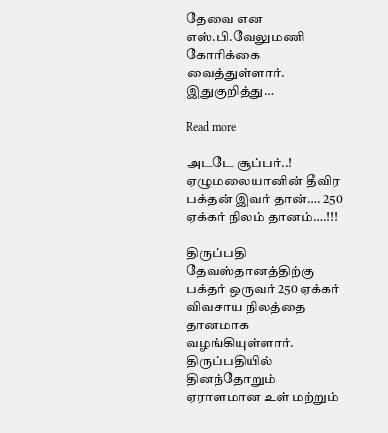தேவை என எஸ்.பி.வேலுமணி கோரிக்கை வைத்துள்ளார்.  இதுகுறித்து…

Read more

அடடே சூப்பர்..! ஏழுமலையானின் தீவிர பக்தன் இவர் தான்…. 250 ஏக்கர் நிலம் தானம்….!!!

திருப்பதி தேவஸ்தானத்திற்கு பக்தர் ஒருவர் 250 ஏக்கர் விவசாய நிலத்தை தானமாக வழங்கியுள்ளார். திருப்பதியில் தினந்தோறும் ஏராளமான உள் மற்றும்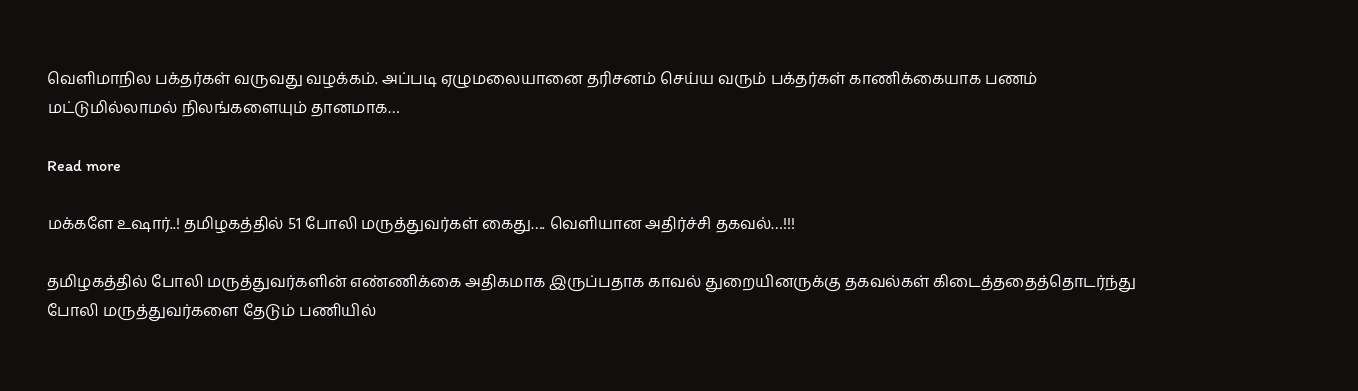வெளிமாநில பக்தர்கள் வருவது வழக்கம். அப்படி ஏழுமலையானை தரிசனம் செய்ய வரும் பக்தர்கள் காணிக்கையாக பணம் மட்டுமில்லாமல் நிலங்களையும் தானமாக…

Read more

மக்களே உஷார்..! தமிழகத்தில் 51 போலி மருத்துவர்கள் கைது…. வெளியான அதிர்ச்சி தகவல்…!!!

தமிழகத்தில் போலி மருத்துவர்களின் எண்ணிக்கை அதிகமாக இருப்பதாக காவல் துறையினருக்கு தகவல்கள் கிடைத்ததைத்தொடர்ந்து போலி மருத்துவர்களை தேடும் பணியில்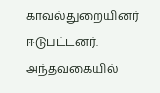காவல்துறையினர் ஈடுபட்டனர். அந்தவகையில்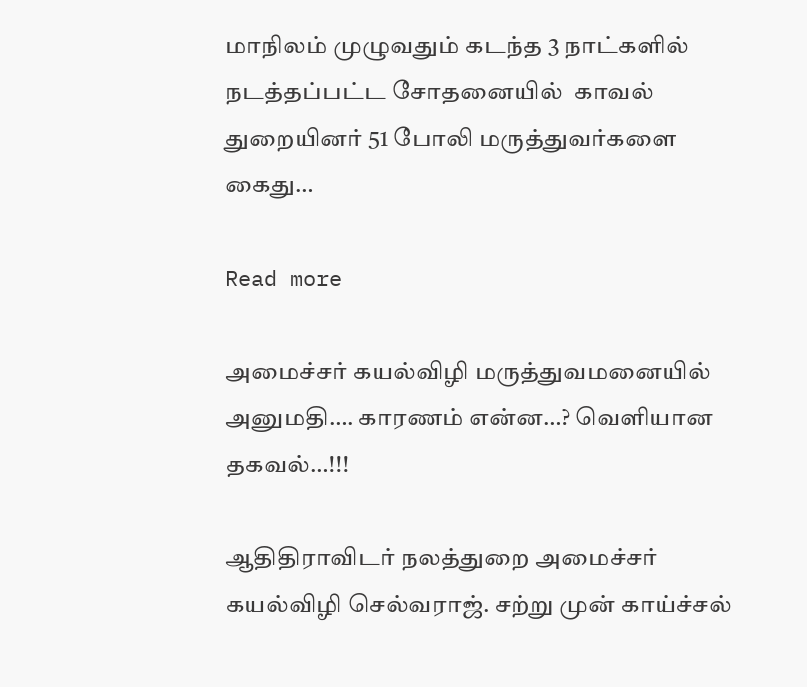மாநிலம் முழுவதும் கடந்த 3 நாட்களில் நடத்தப்பட்ட சோதனையில்  காவல் துறையினர் 51 போலி மருத்துவர்களை கைது…

Read more

அமைச்சர் கயல்விழி மருத்துவமனையில் அனுமதி…. காரணம் என்ன…? வெளியான தகவல்…!!!

ஆதிதிராவிடர் நலத்துறை அமைச்சர் கயல்விழி செல்வராஜ். சற்று முன் காய்ச்சல்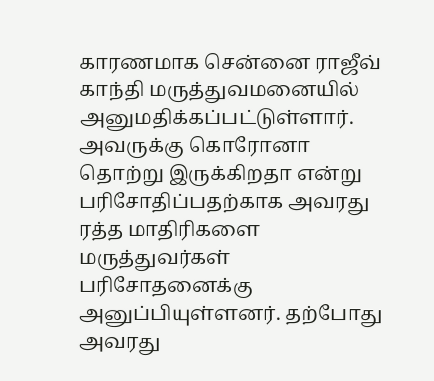காரணமாக சென்னை ராஜீவ் காந்தி மருத்துவமனையில் அனுமதிக்கப்பட்டுள்ளார். அவருக்கு கொரோனா தொற்று இருக்கிறதா என்று பரிசோதிப்பதற்காக அவரது ரத்த மாதிரிகளை மருத்துவர்கள் பரிசோதனைக்கு அனுப்பியுள்ளனர். தற்போது அவரது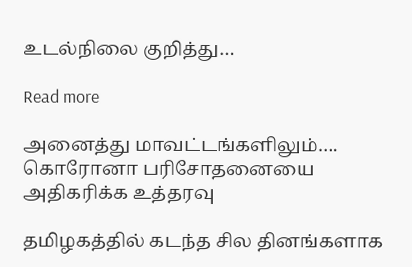உடல்நிலை குறித்து…

Read more

அனைத்து மாவட்டங்களிலும்…. கொரோனா பரிசோதனையை அதிகரிக்க உத்தரவு

தமிழகத்தில் கடந்த சில தினங்களாக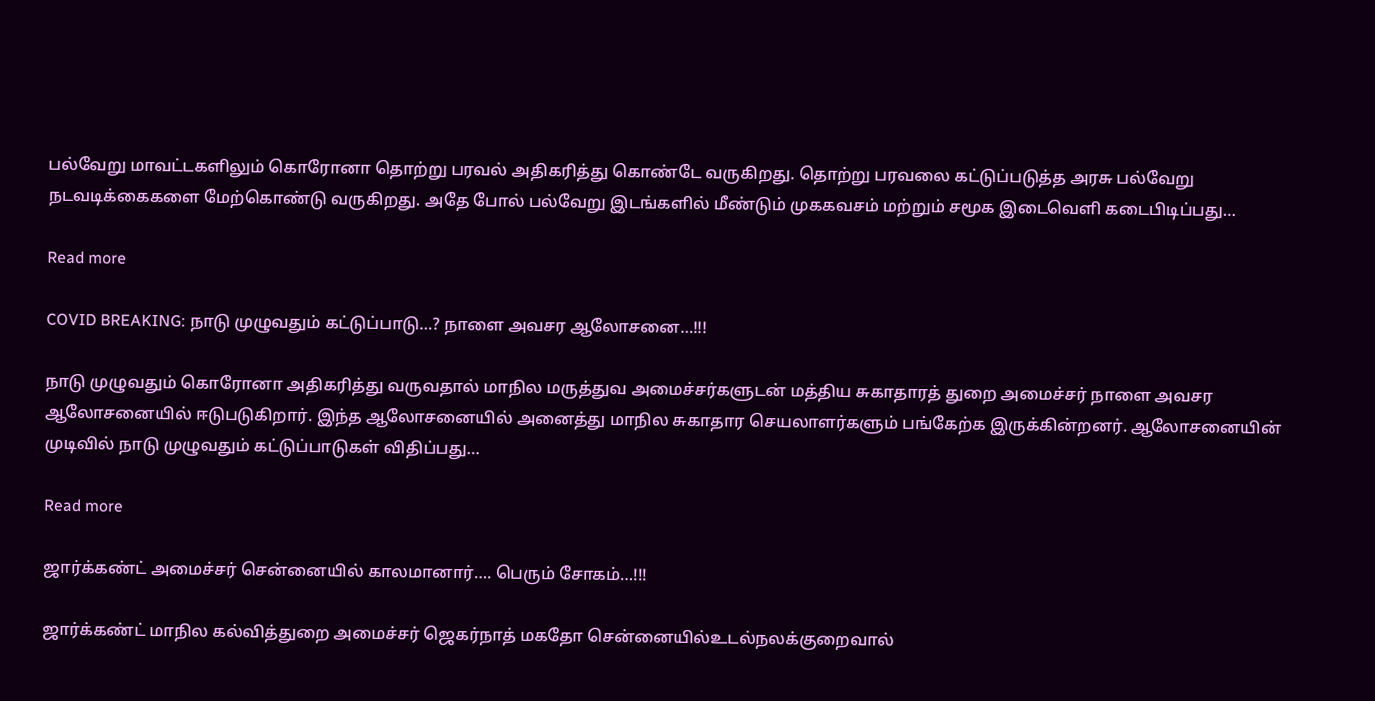பல்வேறு மாவட்டகளிலும் கொரோனா தொற்று பரவல் அதிகரித்து கொண்டே வருகிறது. தொற்று பரவலை கட்டுப்படுத்த அரசு பல்வேறு நடவடிக்கைகளை மேற்கொண்டு வருகிறது. அதே போல் பல்வேறு இடங்களில் மீண்டும் முககவசம் மற்றும் சமூக இடைவெளி கடைபிடிப்பது…

Read more

COVID BREAKING: நாடு முழுவதும் கட்டுப்பாடு…? நாளை அவசர ஆலோசனை…!!!

நாடு முழுவதும் கொரோனா அதிகரித்து வருவதால் மாநில மருத்துவ அமைச்சர்களுடன் மத்திய சுகாதாரத் துறை அமைச்சர் நாளை அவசர ஆலோசனையில் ஈடுபடுகிறார். இந்த ஆலோசனையில் அனைத்து மாநில சுகாதார செயலாளர்களும் பங்கேற்க இருக்கின்றனர். ஆலோசனையின் முடிவில் நாடு முழுவதும் கட்டுப்பாடுகள் விதிப்பது…

Read more

ஜார்க்கண்ட் அமைச்சர் சென்னையில் காலமானார்…. பெரும் சோகம்…!!!

ஜார்க்கண்ட் மாநில கல்வித்துறை அமைச்சர் ஜெகர்நாத் மகதோ சென்னையில்உடல்நலக்குறைவால்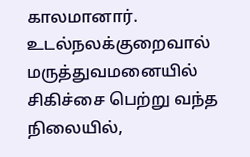காலமானார். உடல்நலக்குறைவால் மருத்துவமனையில் சிகிச்சை பெற்று வந்த நிலையில்,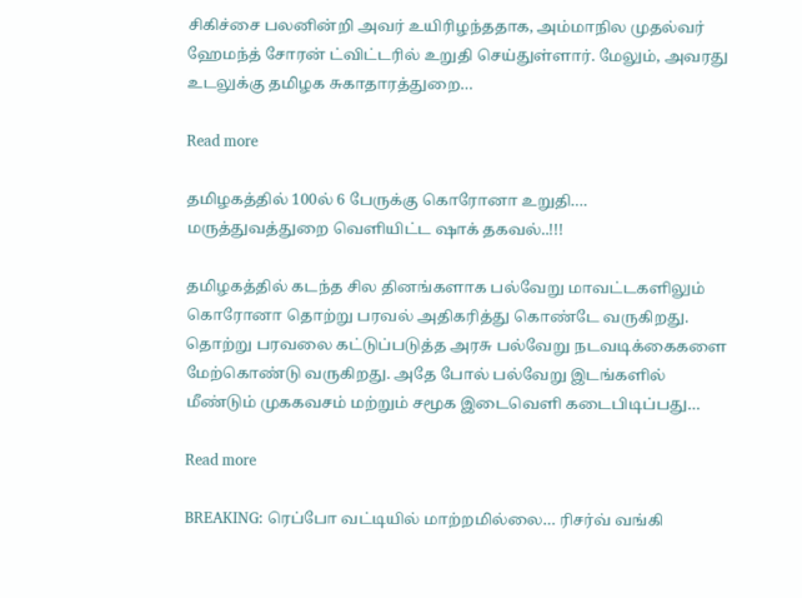சிகிச்சை பலனின்றி அவர் உயிரிழந்ததாக, அம்மாநில முதல்வர் ஹேமந்த் சோரன் ட்விட்டரில் உறுதி செய்துள்ளார். மேலும், அவரது உடலுக்கு தமிழக சுகாதாரத்துறை…

Read more

தமிழகத்தில் 100ல் 6 பேருக்கு கொரோனா உறுதி…. மருத்துவத்துறை வெளியிட்ட ஷாக் தகவல்..!!!

தமிழகத்தில் கடந்த சில தினங்களாக பல்வேறு மாவட்டகளிலும் கொரோனா தொற்று பரவல் அதிகரித்து கொண்டே வருகிறது. தொற்று பரவலை கட்டுப்படுத்த அரசு பல்வேறு நடவடிக்கைகளை மேற்கொண்டு வருகிறது. அதே போல் பல்வேறு இடங்களில் மீண்டும் முககவசம் மற்றும் சமூக இடைவெளி கடைபிடிப்பது…

Read more

BREAKING: ரெப்போ வட்டியில் மாற்றமில்லை… ரிசர்வ் வங்கி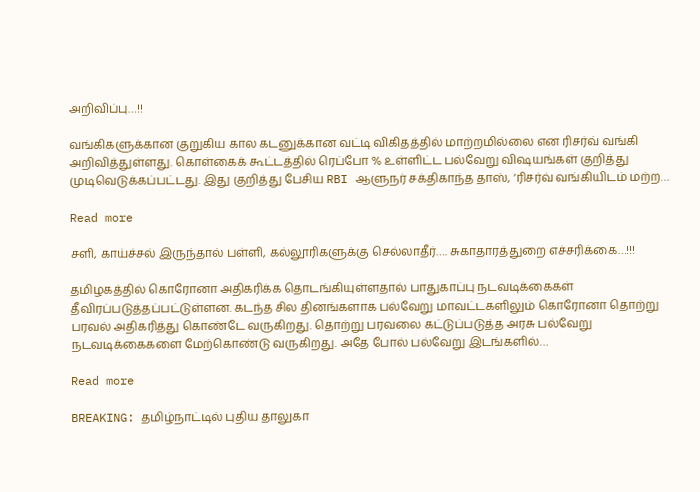அறிவிப்பு…!!

வங்கிகளுக்கான குறுகிய கால கடனுக்கான வட்டி விகிதத்தில் மாற்றமில்லை என ரிசர்வ் வங்கி அறிவித்துள்ளது. கொள்கைக் கூட்டத்தில் ரெப்போ % உள்ளிட்ட பல்வேறு விஷயங்கள் குறித்து முடிவெடுக்கப்பட்டது. இது குறித்து பேசிய RBI ஆளுநர் சக்திகாந்த தாஸ், ‘ரிசர்வ் வங்கியிடம் மற்ற…

Read more

சளி, காய்ச்சல் இருந்தால் பள்ளி, கல்லூரிகளுக்கு செல்லாதீர்…. சுகாதாரத்துறை எச்சரிக்கை…!!!

தமிழகத்தில் கொரோனா அதிகரிக்க தொடங்கியுள்ளதால் பாதுகாப்பு நடவடிக்கைகள் தீவிரப்படுத்தப்பட்டுள்ளன. கடந்த சில தினங்களாக பல்வேறு மாவட்டகளிலும் கொரோனா தொற்று பரவல் அதிகரித்து கொண்டே வருகிறது. தொற்று பரவலை கட்டுப்படுத்த அரசு பல்வேறு நடவடிக்கைகளை மேற்கொண்டு வருகிறது. அதே போல் பல்வேறு இடங்களில்…

Read more

BREAKING: தமிழ்நாட்டில் புதிய தாலுகா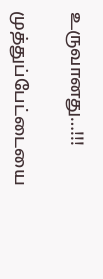உருவானது…!!!

முத்துப்பேட்டையை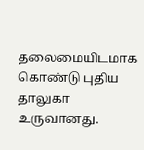தலைமையிடமாக கொண்டு புதிய தாலுகா உருவானது.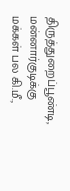திருத்துறைப்பூண்டி, மன்னார்குடிக்கு மக்கள் பல கி.மீ.,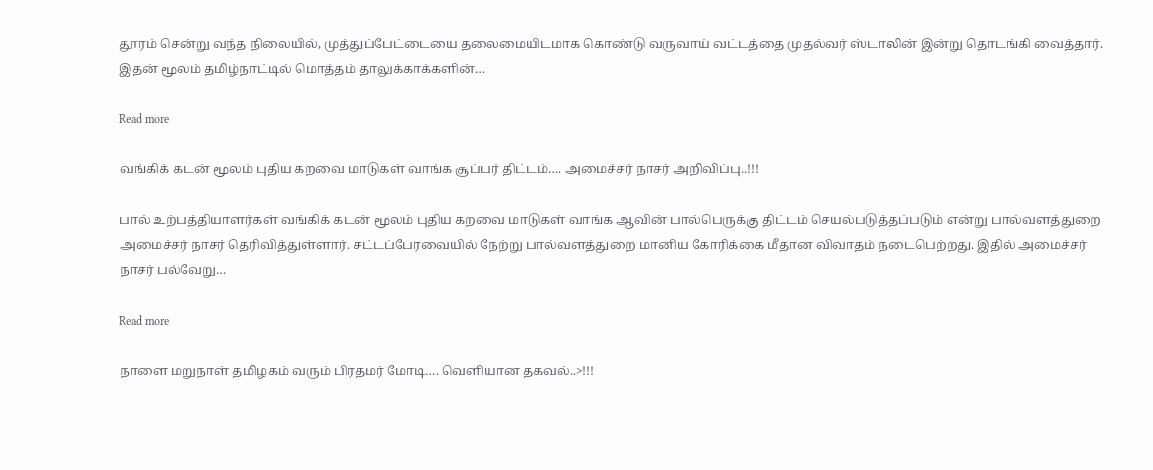தூரம் சென்று வந்த நிலையில், முத்துப்பேட்டையை தலைமையிடமாக கொண்டு வருவாய் வட்டத்தை முதல்வர் ஸ்டாலின் இன்று தொடங்கி வைத்தார். இதன் மூலம் தமிழ்நாட்டில் மொத்தம் தாலுக்காக்களின்…

Read more

வங்கிக் கடன் மூலம் புதிய கறவை மாடுகள் வாங்க சூப்பர் திட்டம்…. அமைச்சர் நாசர் அறிவிப்பு..!!!

பால் உற்பத்தியாளர்கள் வங்கிக் கடன் மூலம் புதிய கறவை மாடுகள் வாங்க ஆவின் பால்பெருக்கு திட்டம் செயல்படுத்தப்படும் என்று பால்வளத்துறை அமைச்சர் நாசர் தெரிவித்துள்ளார். சட்டப்பேரவையில் நேற்று பால்வளத்துறை மானிய கோரிக்கை மீதான விவாதம் நடைபெற்றது. இதில் அமைச்சர் நாசர் பல்வேறு…

Read more

நாளை மறுநாள் தமிழகம் வரும் பிரதமர் மோடி…. வெளியான தகவல்..>!!!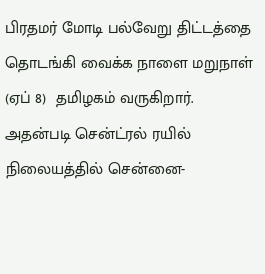பிரதமர் மோடி பல்வேறு திட்டத்தை தொடங்கி வைக்க நாளை மறுநாள் (ஏப் 8)  தமிழகம் வருகிறார். அதன்படி சென்ட்ரல் ரயில் நிலையத்தில் சென்னை-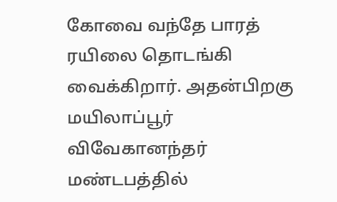கோவை வந்தே பாரத் ரயிலை தொடங்கி வைக்கிறார். அதன்பிறகு மயிலாப்பூர் விவேகானந்தர் மண்டபத்தில்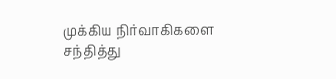முக்கிய நிர்வாகிகளை சந்தித்து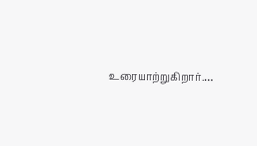உரையாற்றுகிறார்.…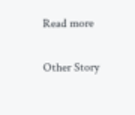Read more

Other Story